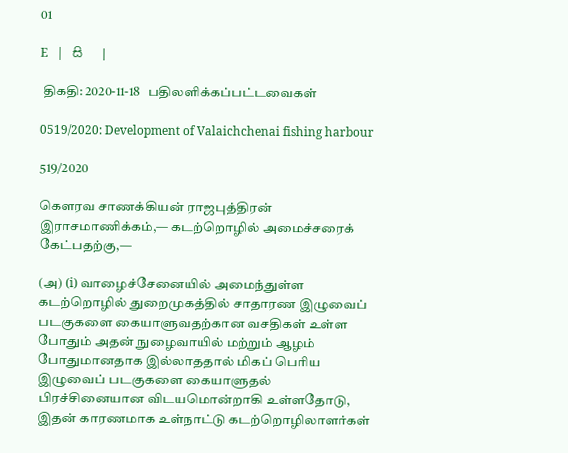01

E   |   සි   |

 திகதி: 2020-11-18   பதிலளிக்கப்பட்டவைகள்

0519/2020: Development of Valaichchenai fishing harbour

519/2020

கௌரவ சாணக்கியன் ராஜபுத்திரன் இராசமாணிக்கம்,— கடற்றொழில் அமைச்சரைக் கேட்பதற்கு,—

(அ) (i) வாழைச்சேனையில் அமைந்துள்ள கடற்றொழில் துறைமுகத்தில் சாதாரண இழுவைப் படகுகளை கையாளுவதற்கான வசதிகள் உள்ள போதும் அதன் நுழைவாயில் மற்றும் ஆழம் போதுமானதாக இல்லாததால் மிகப் பெரிய இழுவைப் படகுகளை கையாளுதல் பிரச்சினையான விடயமொன்றாகி உள்ளதோடு, இதன் காரணமாக உள்நாட்டு கடற்றொழிலாளர்கள்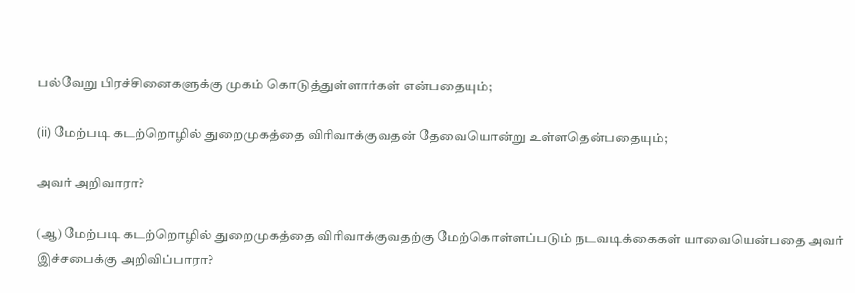பல்வேறு பிரச்சினைகளுக்கு முகம் கொடுத்துள்ளார்கள் என்பதையும்;

(ii) மேற்படி கடற்றொழில் துறைமுகத்தை விரிவாக்குவதன் தேவையொன்று உள்ளதென்பதையும்;

அவர் அறிவாரா?

(ஆ) மேற்படி கடற்றொழில் துறைமுகத்தை விரிவாக்குவதற்கு மேற்கொள்ளப்படும் நடவடிக்கைகள் யாவையென்பதை அவர் இச்சபைக்கு அறிவிப்பாரா?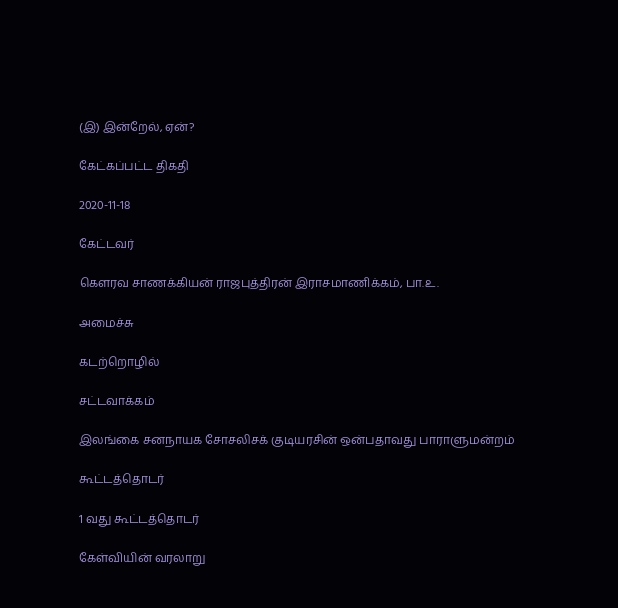(இ) இன்றேல், ஏன்?

கேட்கப்பட்ட திகதி

2020-11-18

கேட்டவர்

கௌரவ சாணக்கியன் ராஜபுத்திரன் இராசமாணிக்கம், பா.உ.

அமைச்சு

கடற்றொழில்

சட்டவாக்கம்

இலங்கை சனநாயக சோசலிசக் குடியரசின் ஒன்பதாவது பாராளுமன்றம்

கூட்டத்தொடர்

1 வது கூட்டத்தொடர்

கேள்வியின் வரலாறு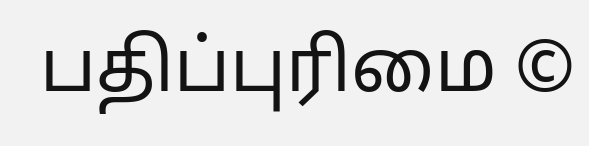பதிப்புரிமை ©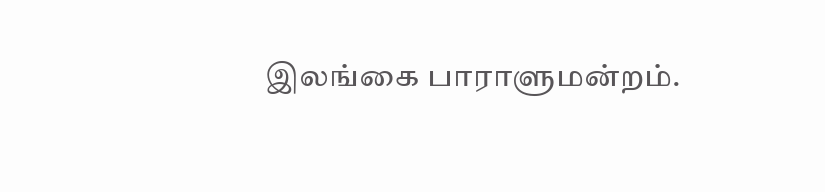இலங்கை பாராளுமன்றம்.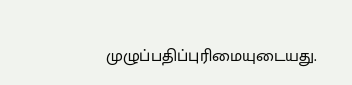முழுப்பதிப்புரிமையுடையது.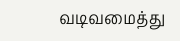வடிவமைத்து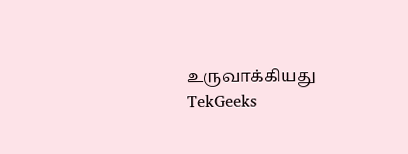உருவாக்கியது  TekGeeks